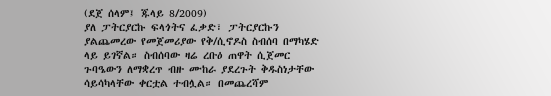(ደጀ ሰላም፤ ጁላይ 8/2009)
ያለ ፓትርያርኩ ፍላጎትና ፈቃድ፣ ፓትርያርኩን ያልጨመረው የመጀመሪያው የቅ/ሲኖዶስ ስብሰባ በማካሄድ ላይ ይገኛል። ስብሰባው ዛሬ ረቡዕ ጠዋት ሲጀመር ጉባዔውን ለማቋረጥ ብዙ ሙከራ ያደረጉት ቅዱስነታቸው ሳይሳካላቸው ቀርቷል ተብሏል። በመጨረሻም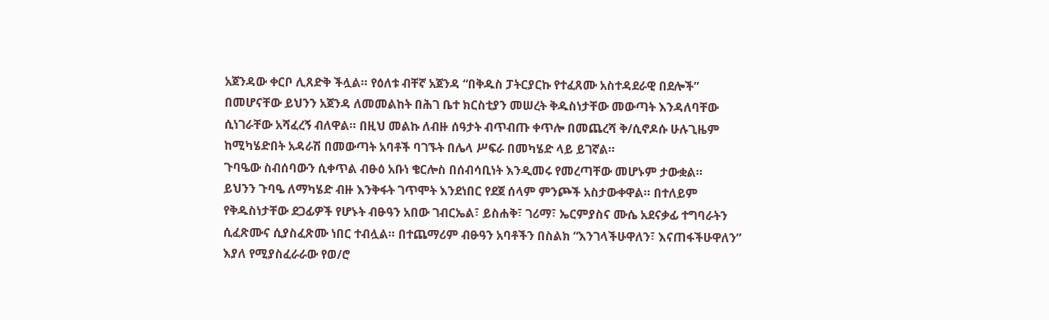አጀንዳው ቀርቦ ሊጸድቅ ችሏል። የዕለቱ ብቸኛ አጀንዳ “በቅዱስ ፓትርያርኩ የተፈጸሙ አስተዳደራዊ በደሎች” በመሆናቸው ይህንን አጀንዳ ለመመልከት በሕገ ቤተ ክርስቲያን መሠረት ቅዱስነታቸው መውጣት እንዳለባቸው ሲነገራቸው አሻፈረኝ ብለዋል። በዚህ መልኩ ለብዙ ሰዓታት ብጥብጡ ቀጥሎ በመጨረሻ ቅ/ሲኖዶሱ ሁሉጊዜም ከሚካሄድበት አዳራሽ በመውጣት አባቶች ባገኙት በሌላ ሥፍራ በመካሄድ ላይ ይገኛል።
ጉባዔው ስብሰባውን ሲቀጥል ብፁዕ አቡነ ቄርሎስ በሰብሳቢነት እንዲመሩ የመረጣቸው መሆኑም ታውቋል።
ይህንን ጉባዔ ለማካሄድ ብዙ እንቅፋት ገጥሞት እንደነበር የደጀ ሰላም ምንጮች አስታውቀዋል። በተለይም የቅዱስነታቸው ደጋፊዎች የሆኑት ብፁዓን አበው ገብርኤል፣ ይስሐቅ፣ ገሪማ፣ ኤርምያስና ሙሴ አደናቃፊ ተግባራትን ሲፈጽሙና ሲያስፈጽሙ ነበር ተብሏል። በተጨማሪም ብፁዓን አባቶችን በስልክ “እንገላችሁዋለን፣ እናጠፋችሁዋለን” እያለ የሚያስፈራራው የወ/ሮ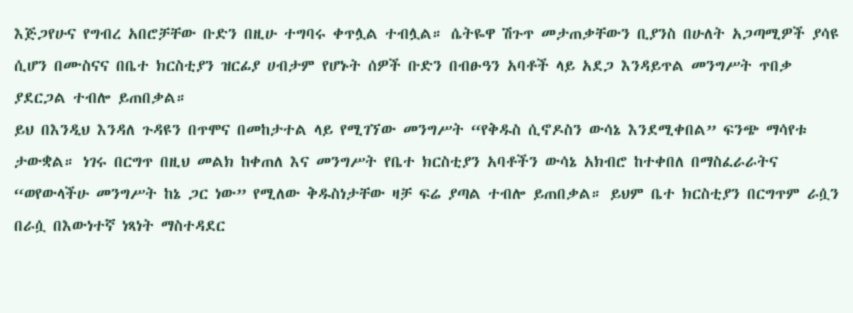እጅጋየሁና የግብረ አበሮቻቸው ቡድን በዚሁ ተግባሩ ቀጥሏል ተብሏል። ሴትዬዋ ሽጉጥ መታጠቃቸውን ቢያንስ በሁለት አጋጣሚዎች ያሳዩ ሲሆን በሙስናና በቤተ ክርስቲያን ዝርፊያ ሀብታም የሆኑት ሰዎች ቡድን በብፁዓን አባቶች ላይ አደጋ እንዳይጥል መንግሥት ጥበቃ ያደርጋል ተብሎ ይጠበቃል።
ይህ በእንዲህ እንዳለ ጉዳዩን በጥሞና በመከታተል ላይ የሚገኘው መንግሥት “የቅዱስ ሲኖዶስን ውሳኔ እንደሚቀበል” ፍንጭ ማሳየቱ ታውቋል። ነገሩ በርግጥ በዚህ መልክ ከቀጠለ እና መንግሥት የቤተ ክርስቲያን አባቶችን ውሳኔ አክብሮ ከተቀበለ በማስፈራራትና “ወየውላችሁ መንግሥት ከኔ ጋር ነው” የሚለው ቅዱስነታቸው ዛቻ ፍሬ ያጣል ተብሎ ይጠበቃል። ይህም ቤተ ክርስቲያን በርግጥም ራሷን በራሷ በእውነተኛ ነጻነት ማስተዳደር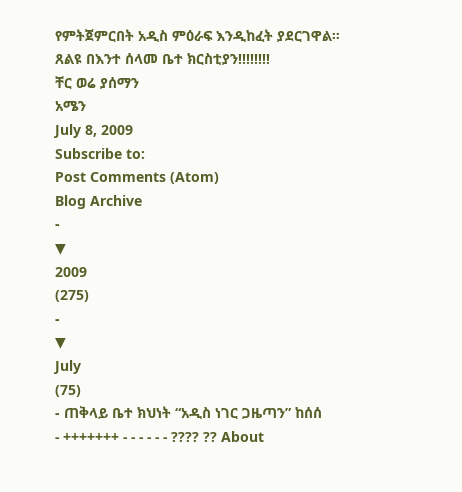የምትጀምርበት አዲስ ምዕራፍ እንዲከፈት ያደርገዋል።
ጸልዩ በእንተ ሰላመ ቤተ ክርስቲያን!!!!!!!!
ቸር ወሬ ያሰማን
አሜን
July 8, 2009
Subscribe to:
Post Comments (Atom)
Blog Archive
-
▼
2009
(275)
-
▼
July
(75)
- ጠቅላይ ቤተ ክህነት “አዲስ ነገር ጋዜጣን” ከሰሰ
- +++++++ - - - - - - ???? ?? About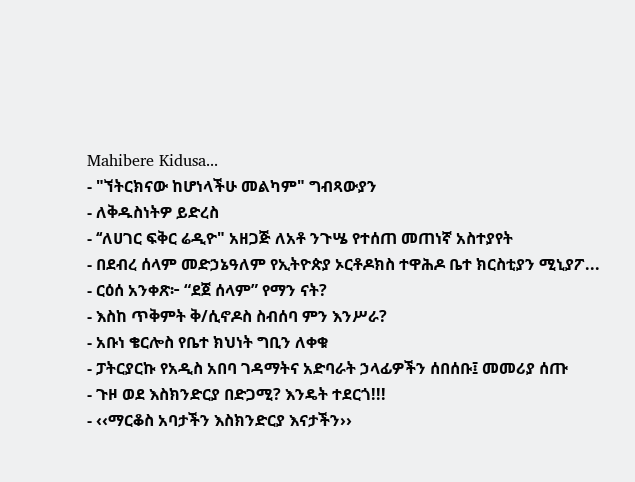Mahibere Kidusa...
- "ኘትርክናው ከሆነላችሁ መልካም" ግብጻውያን
- ለቅዱስነትዎ ይድረስ
- ‘‘ለሀገር ፍቅር ሬዲዮ" አዘጋጅ ለአቶ ንጉሤ የተሰጠ መጠነኛ አስተያየት
- በደብረ ሰላም መድኃኔዓለም የኢትዮጵያ ኦርቶዶክስ ተዋሕዶ ቤተ ክርስቲያን ሚኒያፖ...
- ርዕሰ አንቀጽ፦ “ደጀ ሰላም” የማን ናት?
- እስከ ጥቅምት ቅ/ሲኖዶስ ስብሰባ ምን እንሥራ?
- አቡነ ቄርሎስ የቤተ ክህነት ግቢን ለቀቁ
- ፓትርያርኩ የአዲስ አበባ ገዳማትና አድባራት ኃላፊዎችን ሰበሰቡ፤ መመሪያ ሰጡ
- ጉዞ ወደ እስክንድርያ በድጋሚ? እንዴት ተደርጎ!!!
- ‹‹ማርቆስ አባታችን እስክንድርያ እናታችን››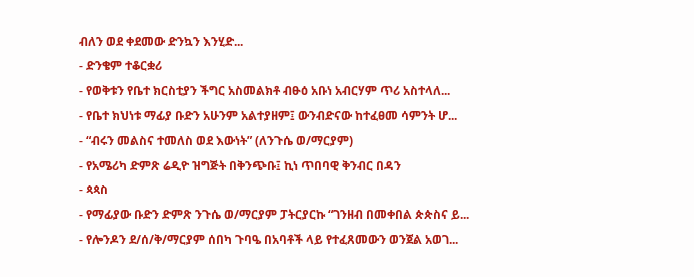ብለን ወደ ቀደመው ድንኳን እንሂድ...
- ድንቄም ተቆርቋሪ
- የወቅቱን የቤተ ክርስቲያን ችግር አስመልክቶ ብፁዕ አቡነ አብርሃም ጥሪ አስተላለ...
- የቤተ ክህነቱ ማፊያ ቡድን አሁንም አልተያዘም፤ ውንብድናው ከተፈፀመ ሳምንት ሆ...
- “ብሩን መልስና ተመለስ ወደ እውነት” (ለንጉሴ ወ/ማርያም)
- የአሜሪካ ድምጽ ሬዲዮ ዝግጅት በቅንጭቡ፤ ኪነ ጥበባዊ ቅንብር በዳን
- ጳጳስ
- የማፊያው ቡድን ድምጽ ንጉሴ ወ/ማርያም ፓትርያርኩ “ገንዘብ በመቀበል ጵጵስና ይ...
- የሎንዶን ደ/ሰ/ቅ/ማርያም ሰበካ ጉባዔ በአባቶች ላይ የተፈጸመውን ወንጀል አወገ...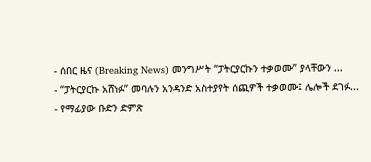- ሰበር ዜና (Breaking News) መንግሥት “ፓትርያርኩን ተቃወሙ” ያላቸውን ...
- “ፓትርያርኩ አሸነፉ” መባሉን አንዳንድ አስተያየት ሰጪዎች ተቃወሙ፤ ሌሎች ደገፉ...
- የማፊያው ቡድን ድምጽ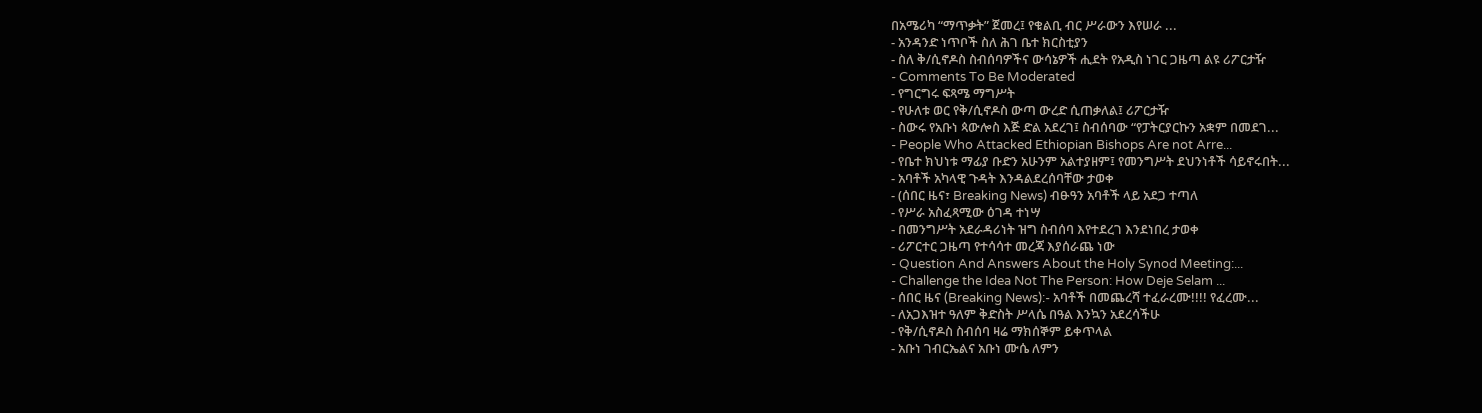በአሜሪካ “ማጥቃት” ጀመረ፤ የቁልቢ ብር ሥራውን እየሠራ ...
- አንዳንድ ነጥቦች ስለ ሕገ ቤተ ክርስቲያን
- ስለ ቅ/ሲኖዶስ ስብሰባዎችና ውሳኔዎች ሒደት የአዲስ ነገር ጋዜጣ ልዩ ሪፖርታዥ
- Comments To Be Moderated
- የግርግሩ ፍጻሜ ማግሥት
- የሁለቱ ወር የቅ/ሲኖዶስ ውጣ ውረድ ሲጠቃለል፤ ሪፖርታዥ
- ስውሩ የአቡነ ጳውሎስ እጅ ድል አደረገ፤ ስብሰባው “የፓትርያርኩን አቋም በመደገ...
- People Who Attacked Ethiopian Bishops Are not Arre...
- የቤተ ክህነቱ ማፊያ ቡድን አሁንም አልተያዘም፤ የመንግሥት ደህንነቶች ሳይኖሩበት...
- አባቶች አካላዊ ጉዳት እንዳልደረሰባቸው ታወቀ
- (ሰበር ዜና፣ Breaking News) ብፁዓን አባቶች ላይ አደጋ ተጣለ
- የሥራ አስፈጻሚው ዕገዳ ተነሣ
- በመንግሥት አደራዳሪነት ዝግ ስብሰባ እየተደረገ እንደነበረ ታወቀ
- ሪፖርተር ጋዜጣ የተሳሳተ መረጃ እያሰራጨ ነው
- Question And Answers About the Holy Synod Meeting:...
- Challenge the Idea Not The Person: How Deje Selam ...
- ሰበር ዜና (Breaking News):- አባቶች በመጨረሻ ተፈራረሙ!!!! የፈረሙ...
- ለአጋእዝተ ዓለም ቅድስት ሥላሴ በዓል እንኳን አደረሳችሁ
- የቅ/ሲኖዶስ ስብሰባ ዛሬ ማክሰኞም ይቀጥላል
- አቡነ ገብርኤልና አቡነ ሙሴ ለምን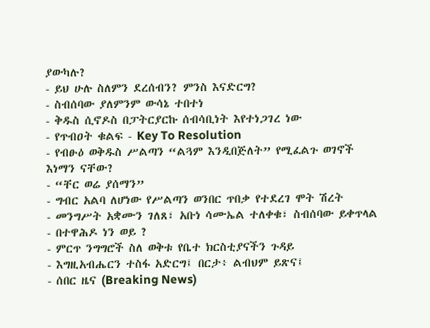ያውካሉ?
- ይህ ሁሉ ስለምን ደረሰብን? ምንስ እናድርግ?
- ስብሰባው ያለምንም ውሳኔ ተበተነ
- ቅዱስ ሲኖዶስ በፓትርያርኩ ሰብሳቢነት እየተነጋገረ ነው
- የጥብዐት ቁልፍ - Key To Resolution
- የብፁዕ ወቅዱስ ሥልጣን “ልጓም እንዲበጅለት” የሚፈልጉ ወገኖች እነማን ናቸው?
- “ቸር ወሬ ያሰማን”
- ግብር አልባ ለሆነው የሥልጣን ወንበር ጥበቃ የተደረገ ሞት ሽረት
- መንግሥት አቋሙን ገለጸ፣ አቡነ ሳሙኤል ተለቀቁ፣ ስብሰባው ይቀጥላል
- በተዋሕዶ ነን ወይ ?
- ምርጥ ንግግሮች ስለ ወቅቱ የቤተ ክርስቲያናችን ጉዳይ
- እግዚአብሔርን ተስፋ አድርግ፤ በርታ፥ ልብህም ይጽና፤
- ሰበር ዜና (Breaking News)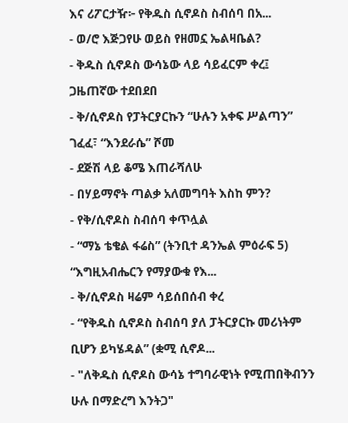እና ሪፖርታዥ፦ የቅዱስ ሲኖዶስ ስብሰባ በአ...
- ወ/ሮ እጅጋየሁ ወይስ የዘመኗ ኤልዛቤል?
- ቅዱስ ሲኖዶስ ውሳኔው ላይ ሳይፈርም ቀረ፤ ጋዜጠኛው ተደበደበ
- ቅ/ሲኖዶስ የፓትርያርኩን “ሁሉን አቀፍ ሥልጣን” ገፈፈ፣ “እንደራሴ” ሾመ
- ደጅሽ ላይ ቆሜ እጠራሻለሁ
- በሃይማኖት ጣልቃ አለመግባት እስከ ምን?
- የቅ/ሲኖዶስ ስብሰባ ቀጥሏል
- “ማኔ ቴቄል ፋሬስ” (ትንቢተ ዳንኤል ምዕራፍ 5) “እግዚአብሔርን የማያውቁ የእ...
- ቅ/ሲኖዶስ ዛሬም ሳይሰበሰብ ቀረ
- “የቅዱስ ሲኖዶስ ስብሰባ ያለ ፓትርያርኩ መሪነትም ቢሆን ይካሄዳል” (ቋሚ ሲኖዶ...
- "ለቅዱስ ሲኖዶስ ውሳኔ ተግባራዊነት የሚጠበቅብንን ሁሉ በማድረግ እንትጋ"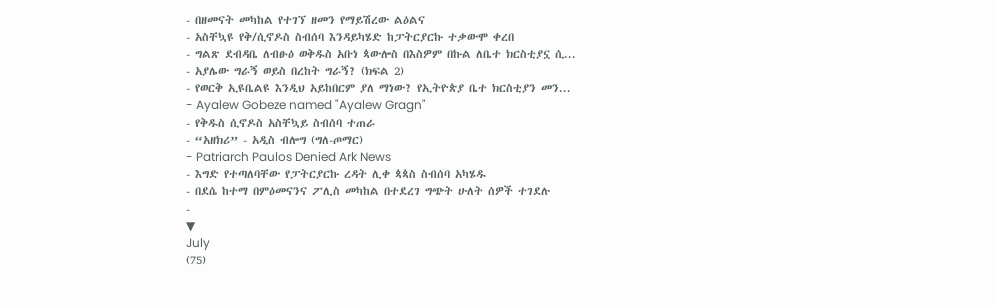- በዘመናት መካከል የተገኘ ዘመን የማይሽረው ልዕልና
- አስቸኳዩ የቅ/ሲኖዶስ ስብሰባ እንዳይካሄድ ከፓትርያርኩ ተቃውሞ ቀረበ
- ግልጽ ደብዳቤ ለብፁዕ ወቅዱስ አቡነ ጳውሎስ በእስዎም በኩል ለቤተ ክርስቲያኗ ሲ...
- አያሌው ግራኝ ወይስ በረከት ግራኝ? (ክፍል 2)
- የወርቅ ኢዩቤልዩ እንዲህ አይከበርም ያለ ማነው? የኢትዮጵያ ቤተ ክርስቲያን መን...
- Ayalew Gobeze named "Ayalew Gragn"
- የቅዱስ ሲኖዶስ አስቸኳይ ስብሰባ ተጠራ
- “አዘክሪ” - አዲስ ብሎግ (ግለ-ጦማር)
- Patriarch Paulos Denied Ark News
- እግድ የተጣለባቸው የፓትርያርኩ ረዳት ሊቀ ጳጳስ ስብሰባ አካሄዱ
- በደሴ ከተማ በምዕመናንና ፖሊስ መካከል በተደረገ ግጭት ሁለት ሰዎች ተገደሉ
-
▼
July
(75)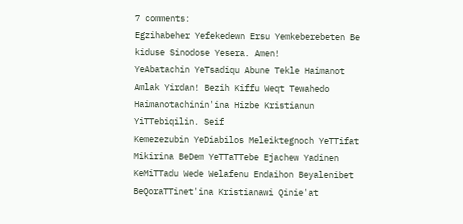7 comments:
Egzihabeher Yefekedewn Ersu Yemkeberebeten Be kiduse Sinodose Yesera. Amen!
YeAbatachin YeTsadiqu Abune Tekle Haimanot Amlak Yirdan! Bezih Kiffu Weqt Tewahedo Haimanotachinin'ina Hizbe Kristianun YiTTebiqilin. Seif
Kemezezubin YeDiabilos Meleiktegnoch YeTTifat Mikirina BeDem YeTTaTTebe Ejachew Yadinen
KeMiTTadu Wede Welafenu Endaihon Beyalenibet BeQoraTTinet'ina Kristianawi Qinie'at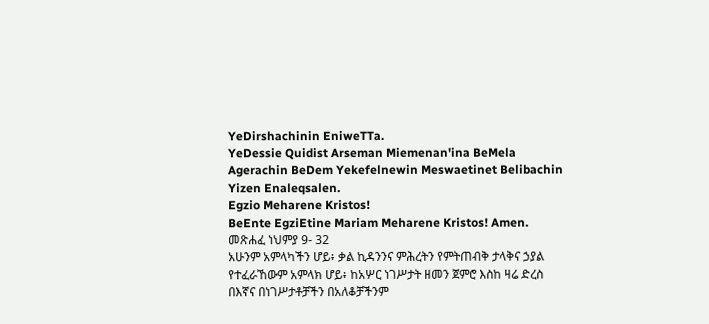YeDirshachinin EniweTTa.
YeDessie Quidist Arseman Miemenan'ina BeMela Agerachin BeDem Yekefelnewin Meswaetinet Belibachin Yizen Enaleqsalen.
Egzio Meharene Kristos!
BeEnte EgziEtine Mariam Meharene Kristos! Amen.
መጽሐፈ ነህምያ 9- 32
አሁንም አምላካችን ሆይ፥ ቃል ኪዳንንና ምሕረትን የምትጠብቅ ታላቅና ኃያል የተፈራኸውም አምላክ ሆይ፥ ከአሦር ነገሥታት ዘመን ጀምሮ እስከ ዛሬ ድረስ በእኛና በነገሥታቶቻችን በአለቆቻችንም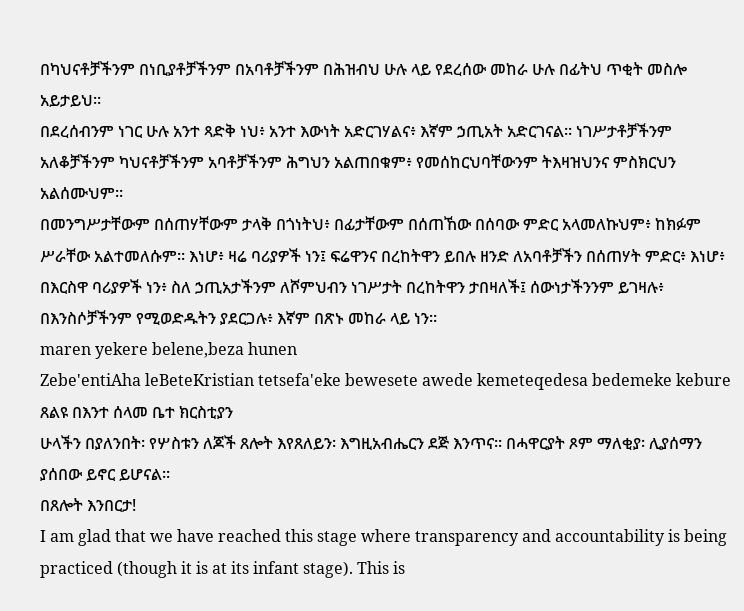በካህናቶቻችንም በነቢያቶቻችንም በአባቶቻችንም በሕዝብህ ሁሉ ላይ የደረሰው መከራ ሁሉ በፊትህ ጥቂት መስሎ አይታይህ።
በደረሰብንም ነገር ሁሉ አንተ ጻድቅ ነህ፥ አንተ እውነት አድርገሃልና፥ እኛም ኃጢአት አድርገናል። ነገሥታቶቻችንም አለቆቻችንም ካህናቶቻችንም አባቶቻችንም ሕግህን አልጠበቁም፥ የመሰከርህባቸውንም ትእዛዝህንና ምስክርህን አልሰሙህም።
በመንግሥታቸውም በሰጠሃቸውም ታላቅ በጎነትህ፥ በፊታቸውም በሰጠኸው በሰባው ምድር አላመለኩህም፥ ከክፉም ሥራቸው አልተመለሱም። እነሆ፥ ዛሬ ባሪያዎች ነን፤ ፍሬዋንና በረከትዋን ይበሉ ዘንድ ለአባቶቻችን በሰጠሃት ምድር፥ እነሆ፥ በእርስዋ ባሪያዎች ነን፥ ስለ ኃጢአታችንም ለሾምህብን ነገሥታት በረከትዋን ታበዛለች፤ ሰውነታችንንም ይገዛሉ፥ በእንስሶቻችንም የሚወድዱትን ያደርጋሉ፥ እኛም በጽኑ መከራ ላይ ነን።
maren yekere belene,beza hunen
Zebe'entiAha leBeteKristian tetsefa'eke bewesete awede kemeteqedesa bedemeke kebure
ጸልዩ በእንተ ሰላመ ቤተ ክርስቲያን
ሁላችን በያለንበት፡ የሦስቱን ለጆች ጸሎት እየጸለይን፡ እግዚአብሔርን ደጅ እንጥና፡፡ በሓዋርያት ጾም ማለቂያ፡ ሊያሰማን ያሰበው ይኖር ይሆናል፡፡
በጸሎት እንበርታ!
I am glad that we have reached this stage where transparency and accountability is being practiced (though it is at its infant stage). This is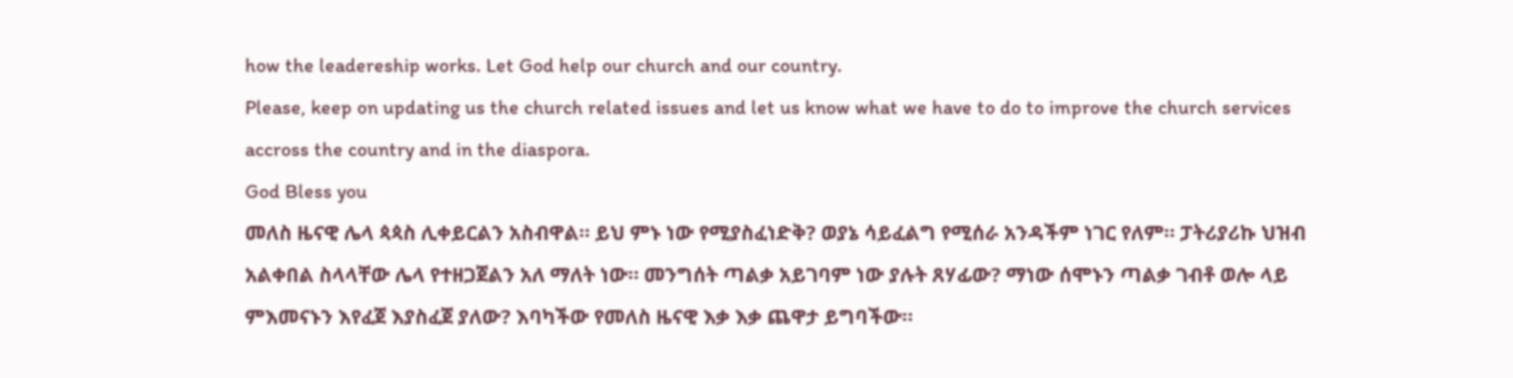how the leadereship works. Let God help our church and our country.
Please, keep on updating us the church related issues and let us know what we have to do to improve the church services accross the country and in the diaspora.
God Bless you
መለስ ዜናዊ ሌላ ጳጳስ ሊቀይርልን አስብዋል። ይህ ምኑ ነው የሚያስፈነድቅ? ወያኔ ሳይፈልግ የሚሰራ አንዳችም ነገር የለም። ፓትሪያሪኩ ህዝብ አልቀበል ስላላቸው ሌላ የተዘጋጀልን አለ ማለት ነው። መንግሰት ጣልቃ አይገባም ነው ያሉት ጸሃፊው? ማነው ሰሞኑን ጣልቃ ገብቶ ወሎ ላይ ምእመናኑን እየፈጀ እያስፈጀ ያለው? እባካችው የመለስ ዜናዊ እቃ እቃ ጨዋታ ይግባችው።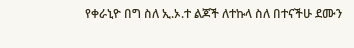የቀራኒዮ በግ ስለ ኢ.ኦ.ተ ልጆች ለተኩላ ስለ በተናችሁ ደሙን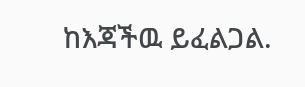ከእጃችዉ ይፈልጋል.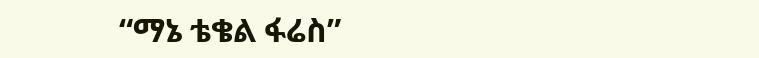“ማኔ ቴቄል ፋሬስ”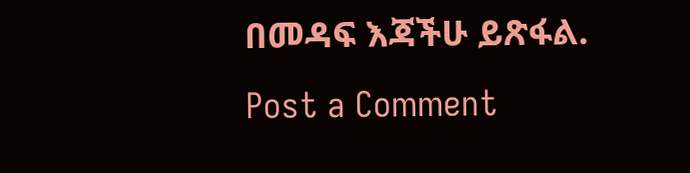በመዳፍ እጃችሁ ይጽፋል.
Post a Comment